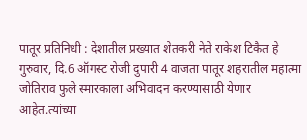पातूर प्रतिनिधी : देशातील प्रख्यात शेतकरी नेते राकेश टिकैत हे गुरुवार, दि.6 ऑगस्ट रोजी दुपारी 4 वाजता पातूर शहरातील महात्मा जोतिराव फुले स्मारकाला अभिवादन करण्यासाठी येणार आहेत.त्यांच्या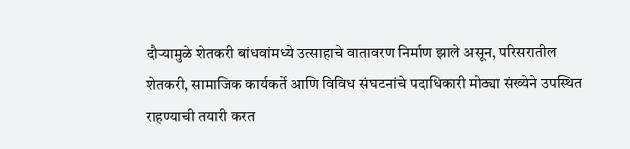दौऱ्यामुळे शेतकरी बांधवांमध्ये उत्साहाचे वातावरण निर्माण झाले असून, परिसरातील शेतकरी, सामाजिक कार्यकर्ते आणि विविध संघटनांचे पदाधिकारी मोठ्या संख्येने उपस्थित राहण्याची तयारी करत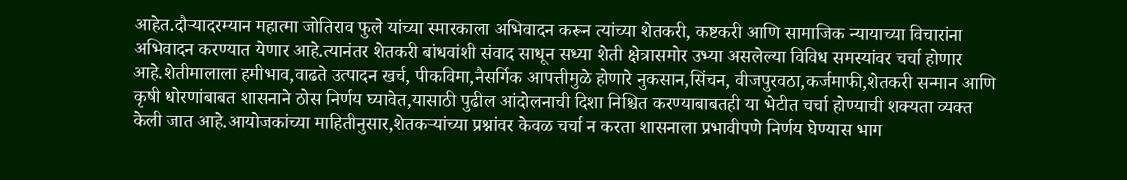आहेत.दौऱ्यादरम्यान महात्मा जोतिराव फुले यांच्या स्मारकाला अभिवादन करून त्यांच्या शेतकरी, कष्टकरी आणि सामाजिक न्यायाच्या विचारांना अभिवादन करण्यात येणार आहे.त्यानंतर शेतकरी बांधवांशी संवाद साधून सध्या शेती क्षेत्रासमोर उभ्या असलेल्या विविध समस्यांवर चर्चा होणार आहे.शेतीमालाला हमीभाव,वाढते उत्पादन खर्च, पीकविमा,नैसर्गिक आपत्तीमुळे होणारे नुकसान,सिंचन, वीजपुरवठा,कर्जमाफी,शेतकरी सन्मान आणि कृषी धोरणांबाबत शासनाने ठोस निर्णय घ्यावेत,यासाठी पुढील आंदोलनाची दिशा निश्चित करण्याबाबतही या भेटीत चर्चा होण्याची शक्यता व्यक्त केली जात आहे.आयोजकांच्या माहितीनुसार,शेतकऱ्यांच्या प्रश्नांवर केवळ चर्चा न करता शासनाला प्रभावीपणे निर्णय घेण्यास भाग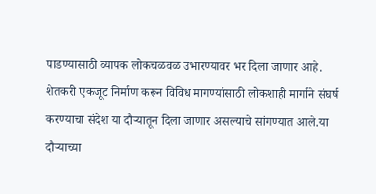पाडण्यासाठी व्यापक लोकचळवळ उभारण्यावर भर दिला जाणार आहे. शेतकरी एकजूट निर्माण करून विविध मागण्यांसाठी लोकशाही मार्गाने संघर्ष करण्याचा संदेश या दौऱ्यातून दिला जाणार असल्याचे सांगण्यात आले.या दौऱ्याच्या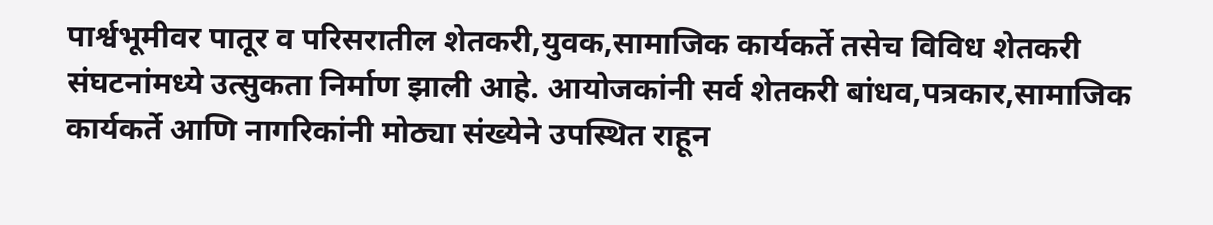पार्श्वभूमीवर पातूर व परिसरातील शेतकरी,युवक,सामाजिक कार्यकर्ते तसेच विविध शेतकरी संघटनांमध्ये उत्सुकता निर्माण झाली आहे. आयोजकांनी सर्व शेतकरी बांधव,पत्रकार,सामाजिक कार्यकर्ते आणि नागरिकांनी मोठ्या संख्येने उपस्थित राहून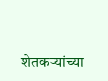शेतकऱ्यांच्या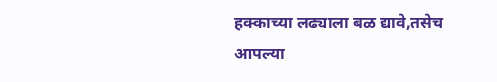हक्काच्या लढ्याला बळ द्यावे,तसेच आपल्या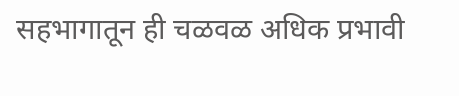सहभागातून ही चळवळ अधिक प्रभावी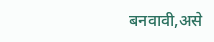बनवावी,असे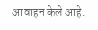आवाहन केले आहे.